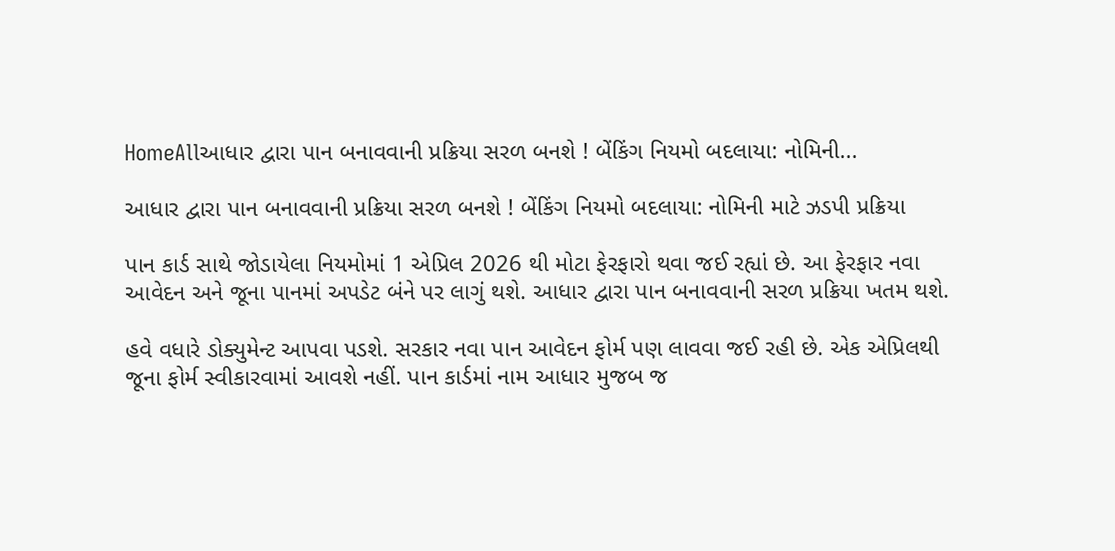HomeAllઆધાર દ્વારા પાન બનાવવાની પ્રક્રિયા સરળ બનશે ! બેંકિંગ નિયમો બદલાયા: નોમિની...

આધાર દ્વારા પાન બનાવવાની પ્રક્રિયા સરળ બનશે ! બેંકિંગ નિયમો બદલાયા: નોમિની માટે ઝડપી પ્રક્રિયા

પાન કાર્ડ સાથે જોડાયેલા નિયમોમાં 1 એપ્રિલ 2026 થી મોટા ફેરફારો થવા જઈ રહ્યાં છે. આ ફેરફાર નવા આવેદન અને જૂના પાનમાં અપડેટ બંને પર લાગું થશે. આધાર દ્વારા પાન બનાવવાની સરળ પ્રક્રિયા ખતમ થશે.

હવે વધારે ડોક્યુમેન્ટ આપવા પડશે. સરકાર નવા પાન આવેદન ફોર્મ પણ લાવવા જઈ રહી છે. એક એપ્રિલથી જૂના ફોર્મ સ્વીકારવામાં આવશે નહીં. પાન કાર્ડમાં નામ આધાર મુજબ જ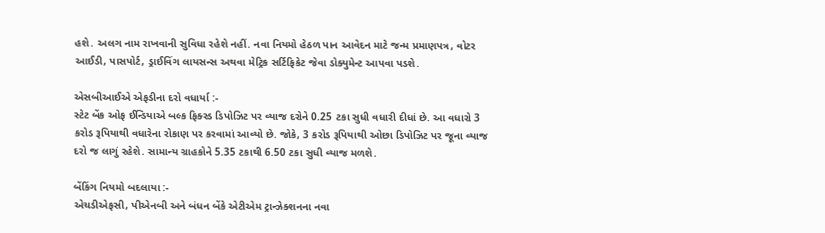હશે. અલગ નામ રાખવાની સુવિધા રહેશે નહીં. નવા નિયમો હેઠળ પાન આવેદન માટે જન્મ પ્રમાણપત્ર, વોટર આઈડી, પાસપોર્ટ, ડ્રાઈવિંગ લાયસન્સ અથવા મેટ્રિક સર્ટિફિકેટ જેવા ડોક્યુમેન્ટ આપવા પડશે.

એસબીઆઈએ એફડીના દરો વધાર્યા :-
સ્ટેટ બેંક ઓફ ઈન્ડિયાએ બલ્ક ફિક્સ્ડ ડિપોઝિટ પર વ્યાજ દરોને 0.25 ટકા સુધી વધારી દીધાં છે. આ વધારો 3 કરોડ રૂપિયાથી વધારેના રોકાણ પર કરવામાં આવ્યો છે. જોકે, 3 કરોડ રૂપિયાથી ઓછા ડિપોઝિટ પર જૂના વ્યાજ દરો જ લાગું રહેશે. સામાન્ય ગ્રાહકોને 5.35 ટકાથી 6.50 ટકા સુધી વ્યાજ મળશે.

બેંકિંગ નિયમો બદલાયા :-
એચડીએફસી, પીએનબી અને બંધન બેંકે એટીએમ ટ્રાન્ઝેક્શનના નવા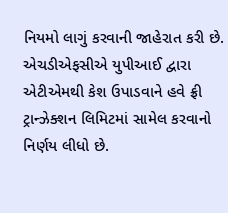નિયમો લાગું કરવાની જાહેરાત કરી છે. એચડીએફસીએ યુપીઆઈ દ્વારા એટીએમથી કેશ ઉપાડવાને હવે ફ્રી ટ્રાન્ઝેક્શન લિમિટમાં સામેલ કરવાનો નિર્ણય લીધો છે.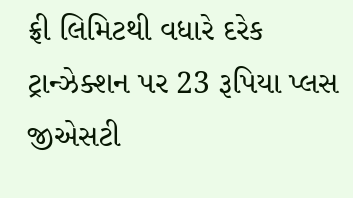ફ્રી લિમિટથી વધારે દરેક ટ્રાન્ઝેક્શન પર 23 રૂપિયા પ્લસ જીએસટી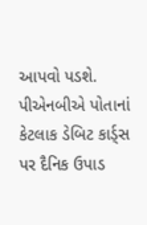આપવો પડશે. પીએનબીએ પોતાનાં કેટલાક ડેબિટ કાર્ડ્સ પર દૈનિક ઉપાડ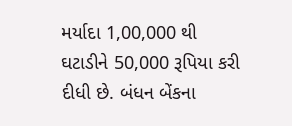મર્યાદા 1,00,000 થી ઘટાડીને 50,000 રૂપિયા કરી દીધી છે. બંધન બેંકના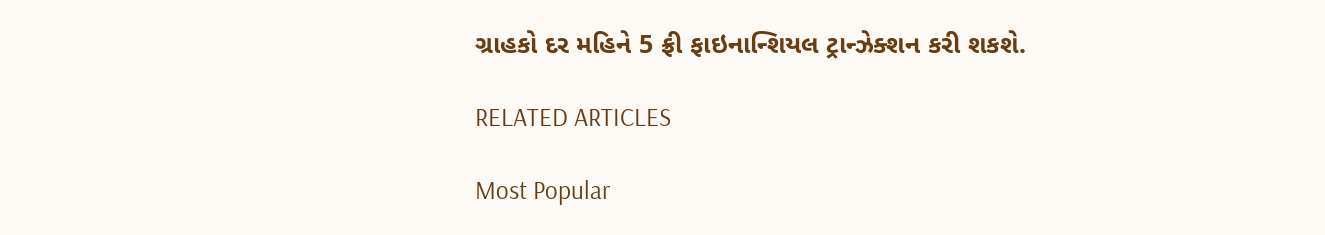ગ્રાહકો દર મહિને 5 ફ્રી ફાઇનાન્શિયલ ટ્રાન્ઝેક્શન કરી શકશે.

RELATED ARTICLES

Most Popular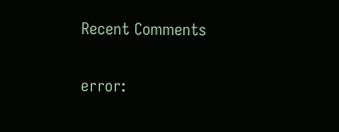Recent Comments

error: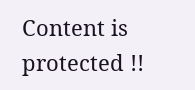Content is protected !!